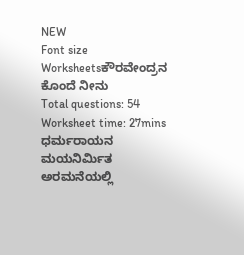NEW
Font size
Worksheetsಕೌರವೇಂದ್ರನ ಕೊಂದೆ ನೀನು
Total questions: 54
Worksheet time: 27mins
ಧರ್ಮರಾಯನ ಮಯನಿರ್ಮಿತ ಅರಮನೆಯಲ್ಲಿ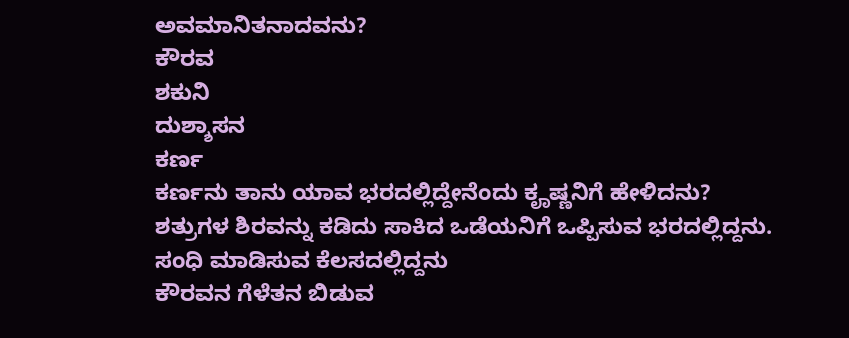ಅವಮಾನಿತನಾದವನು?
ಕೌರವ
ಶಕುನಿ
ದುಶ್ಶಾಸನ
ಕರ್ಣ
ಕರ್ಣನು ತಾನು ಯಾವ ಭರದಲ್ಲಿದ್ದೇನೆಂದು ಕೄಷ್ಣನಿಗೆ ಹೇಳಿದನು?
ಶತ್ರುಗಳ ಶಿರವನ್ನು ಕಡಿದು ಸಾಕಿದ ಒಡೆಯನಿಗೆ ಒಪ್ಪಿಸುವ ಭರದಲ್ಲಿದ್ದನು.
ಸಂಧಿ ಮಾಡಿಸುವ ಕೆಲಸದಲ್ಲಿದ್ದನು
ಕೌರವನ ಗೆಳೆತನ ಬಿಡುವ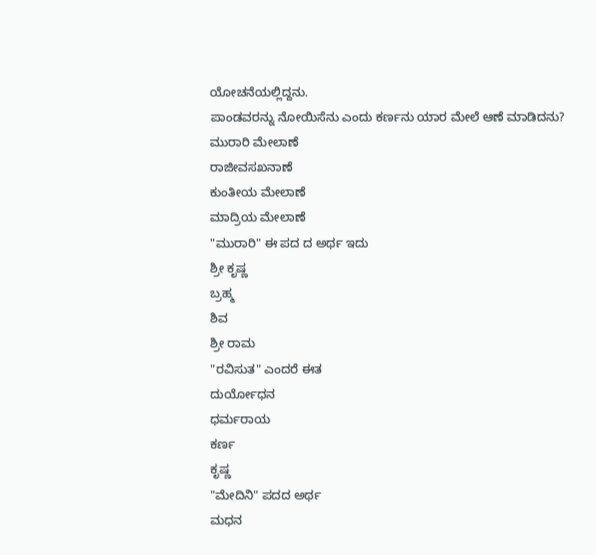ಯೋಚನೆಯಲ್ಲಿದ್ದನು.
ಪಾಂಡವರನ್ನು ನೋಯಿಸೆನು ಎಂದು ಕರ್ಣನು ಯಾರ ಮೇಲೆ ಆಣೆ ಮಾಡಿದನು?
ಮುರಾರಿ ಮೇಲಾಣೆ
ರಾಜೀವಸಖನಾಣೆ
ಕುಂತೀಯ ಮೇಲಾಣೆ
ಮಾದ್ರಿಯ ಮೇಲಾಣೆ
"ಮುರಾರಿ" ಈ ಪದ ದ ಅರ್ಥ ಇದು
ಶ್ರೀ ಕೃಷ್ಣ
ಬ್ರಹ್ಮ
ಶಿವ
ಶ್ರೀ ರಾಮ
"ರವಿಸುತ" ಎಂದರೆ ಈತ
ದುರ್ಯೋಧನ
ಧರ್ಮರಾಯ
ಕರ್ಣ
ಕೃಷ್ಣ
"ಮೇದಿನಿ" ಪದದ ಅರ್ಥ
ಮಧನ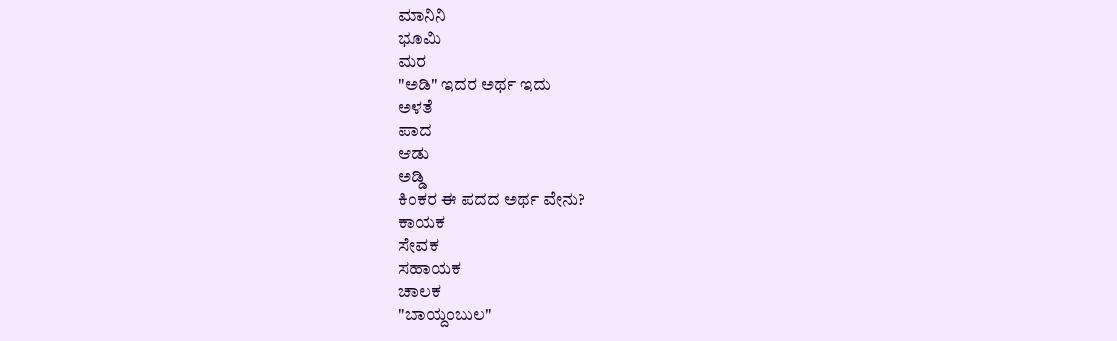ಮಾನಿನಿ
ಭೂಮಿ
ಮರ
"ಅಡಿ" ಇದರ ಅರ್ಥ ಇದು
ಅಳತೆ
ಪಾದ
ಆಡು
ಅಡ್ಡಿ
ಕಿಂಕರ ಈ ಪದದ ಅರ್ಥ ವೇನು?
ಕಾಯಕ
ಸೇವಕ
ಸಹಾಯಕ
ಚಾಲಕ
"ಬಾಯ್ದಂಬುಲ"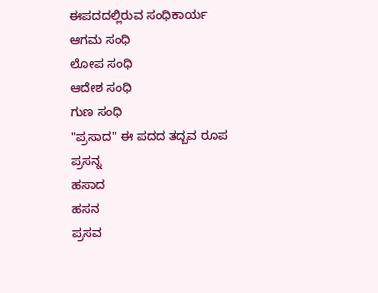ಈಪದದಲ್ಲಿರುವ ಸಂಧಿಕಾರ್ಯ
ಆಗಮ ಸಂಧಿ
ಲೋಪ ಸಂಧಿ
ಆದೇಶ ಸಂಧಿ
ಗುಣ ಸಂಧಿ
"ಪ್ರಸಾದ" ಈ ಪದದ ತದ್ಬವ ರೂಪ
ಪ್ರಸನ್ನ
ಹಸಾದ
ಹಸನ
ಪ್ರಸವ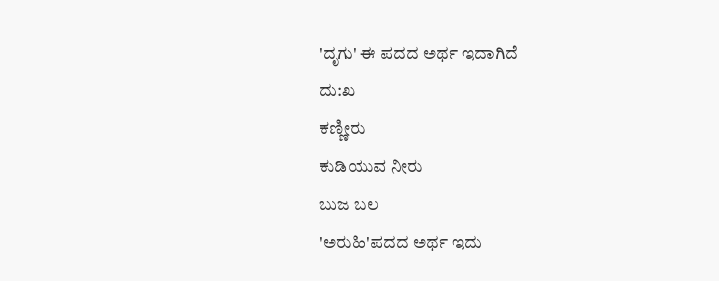'ದೃಗು' ಈ ಪದದ ಅರ್ಥ ಇದಾಗಿದೆ
ದು:ಖ
ಕಣ್ಣೀರು
ಕುಡಿಯುವ ನೀರು
ಬುಜ ಬಲ
'ಅರುಹಿ'ಪದದ ಅರ್ಥ ಇದು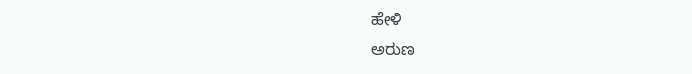ಹೇಳಿ
ಅರುಣ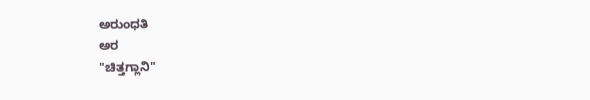ಅರುಂಧತಿ
ಅರ
"ಚಿತ್ತಗ್ಲಾನಿ"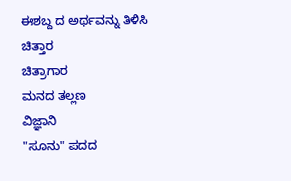ಈಶಬ್ದ ದ ಅರ್ಥವನ್ನು ತಿಳಿಸಿ
ಚಿತ್ತಾರ
ಚಿತ್ರಾಗಾರ
ಮನದ ತಲ್ಲಣ
ವಿಜ್ಞಾನಿ
"ಸೂನು" ಪದದ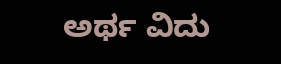ಅರ್ಥ ವಿದು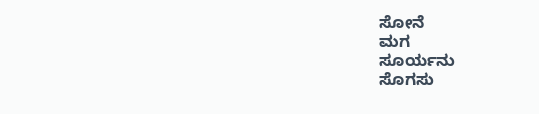ಸೋನೆ
ಮಗ
ಸೂರ್ಯನು
ಸೊಗಸು